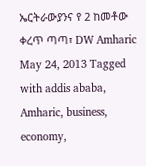ኤርትራውያንና የ 2 ከመቶው ቀረጥ ጣጣ፣ DW Amharic May 24, 2013 Tagged with addis ababa, Amharic, business, economy,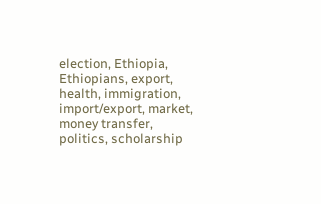election, Ethiopia, Ethiopians, export, health, immigration, import/export, market, money transfer, politics, scholarship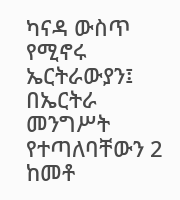ካናዳ ውስጥ የሚኖሩ ኤርትራውያን፤ በኤርትራ መንግሥት የተጣለባቸውን 2 ከመቶ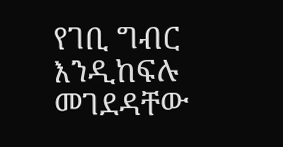የገቢ ግብር እንዲከፍሉ መገደዳቸው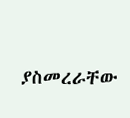ያስመረራቸው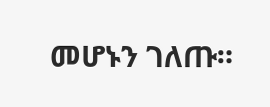መሆኑን ገለጡ።